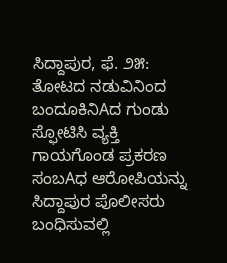ಸಿದ್ದಾಪುರ, ಫೆ. ೨೫: ತೋಟದ ನಡುವಿನಿಂದ ಬಂದೂಕಿನಿAದ ಗುಂಡು ಸ್ಫೋಟಿಸಿ ವ್ಯಕ್ತಿ ಗಾಯಗೊಂಡ ಪ್ರಕರಣ ಸಂಬAಧ ಆರೋಪಿಯನ್ನು ಸಿದ್ದಾಪುರ ಪೊಲೀಸರು ಬಂಧಿಸುವಲ್ಲಿ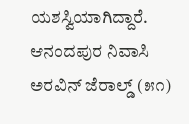ಯಶಸ್ವಿಯಾಗಿದ್ದಾರೆ.
ಆನಂದಪುರ ನಿವಾಸಿ ಅರವಿನ್ ಜೆರಾಲ್ಡ್ (೫೧)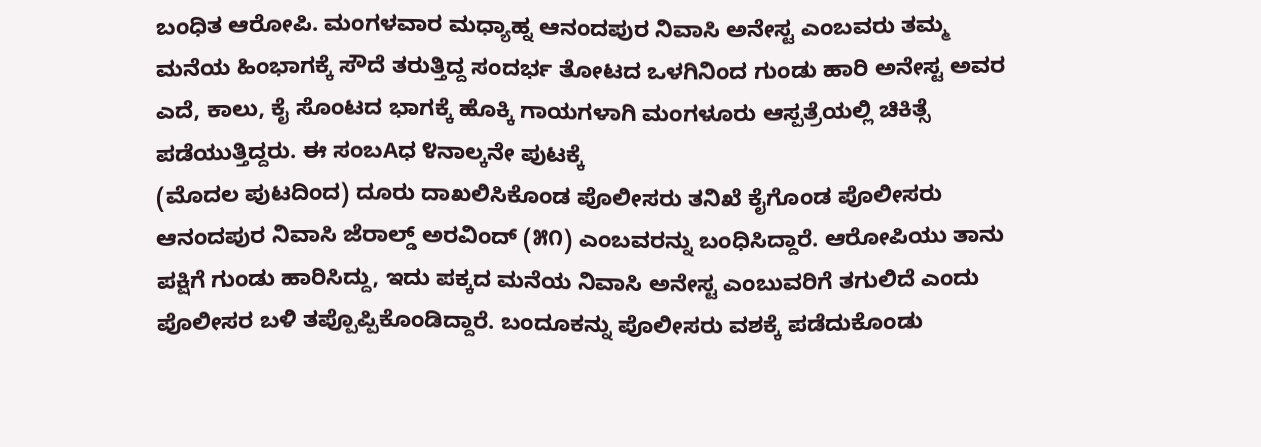ಬಂಧಿತ ಆರೋಪಿ. ಮಂಗಳವಾರ ಮಧ್ಯಾಹ್ನ ಆನಂದಪುರ ನಿವಾಸಿ ಅನೇಸ್ಟ ಎಂಬವರು ತಮ್ಮ ಮನೆಯ ಹಿಂಭಾಗಕ್ಕೆ ಸೌದೆ ತರುತ್ತಿದ್ದ ಸಂದರ್ಭ ತೋಟದ ಒಳಗಿನಿಂದ ಗುಂಡು ಹಾರಿ ಅನೇಸ್ಟ ಅವರ ಎದೆ, ಕಾಲು, ಕೈ ಸೊಂಟದ ಭಾಗಕ್ಕೆ ಹೊಕ್ಕಿ ಗಾಯಗಳಾಗಿ ಮಂಗಳೂರು ಆಸ್ಪತ್ರೆಯಲ್ಲಿ ಚಿಕಿತ್ಸೆ ಪಡೆಯುತ್ತಿದ್ದರು. ಈ ಸಂಬAಧ ೪ನಾಲ್ಕನೇ ಪುಟಕ್ಕೆ
(ಮೊದಲ ಪುಟದಿಂದ) ದೂರು ದಾಖಲಿಸಿಕೊಂಡ ಪೊಲೀಸರು ತನಿಖೆ ಕೈಗೊಂಡ ಪೊಲೀಸರು ಆನಂದಪುರ ನಿವಾಸಿ ಜೆರಾಲ್ಡ್ ಅರವಿಂದ್ (೫೧) ಎಂಬವರನ್ನು ಬಂಧಿಸಿದ್ದಾರೆ. ಆರೋಪಿಯು ತಾನು ಪಕ್ಷಿಗೆ ಗುಂಡು ಹಾರಿಸಿದ್ದು, ಇದು ಪಕ್ಕದ ಮನೆಯ ನಿವಾಸಿ ಅನೇಸ್ಟ ಎಂಬುವರಿಗೆ ತಗುಲಿದೆ ಎಂದು ಪೊಲೀಸರ ಬಳಿ ತಪ್ಪೊಪ್ಪಿಕೊಂಡಿದ್ದಾರೆ. ಬಂದೂಕನ್ನು ಪೊಲೀಸರು ವಶಕ್ಕೆ ಪಡೆದುಕೊಂಡು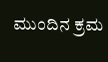ಮುಂದಿನ ಕ್ರಮ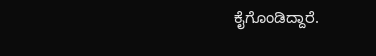ಕೈಗೊಂಡಿದ್ದಾರೆ.